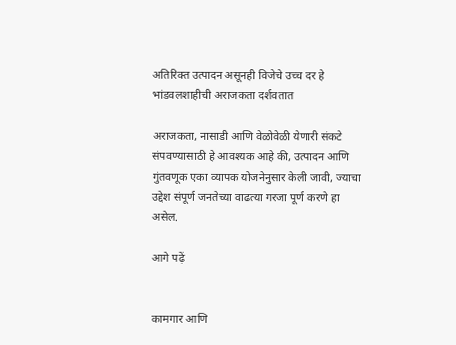अतिरिक्त उत्पादन असूनही विजेचे उच्च दर हे भांडवलशाहीची अराजकता दर्शवतात

अराजकता, नासाडी आणि वेळोवेळी येणारी संकटे संपवण्यासाठी हे आवश्यक आहे की, उत्पादन आणि गुंतवणूक एका व्यापक योजनेनुसार केली जावी, ज्याचा उद्देश संपूर्ण जनतेच्या वाढत्या गरजा पूर्ण करणे हा असेल.

आगे पढ़ें


कामगार आणि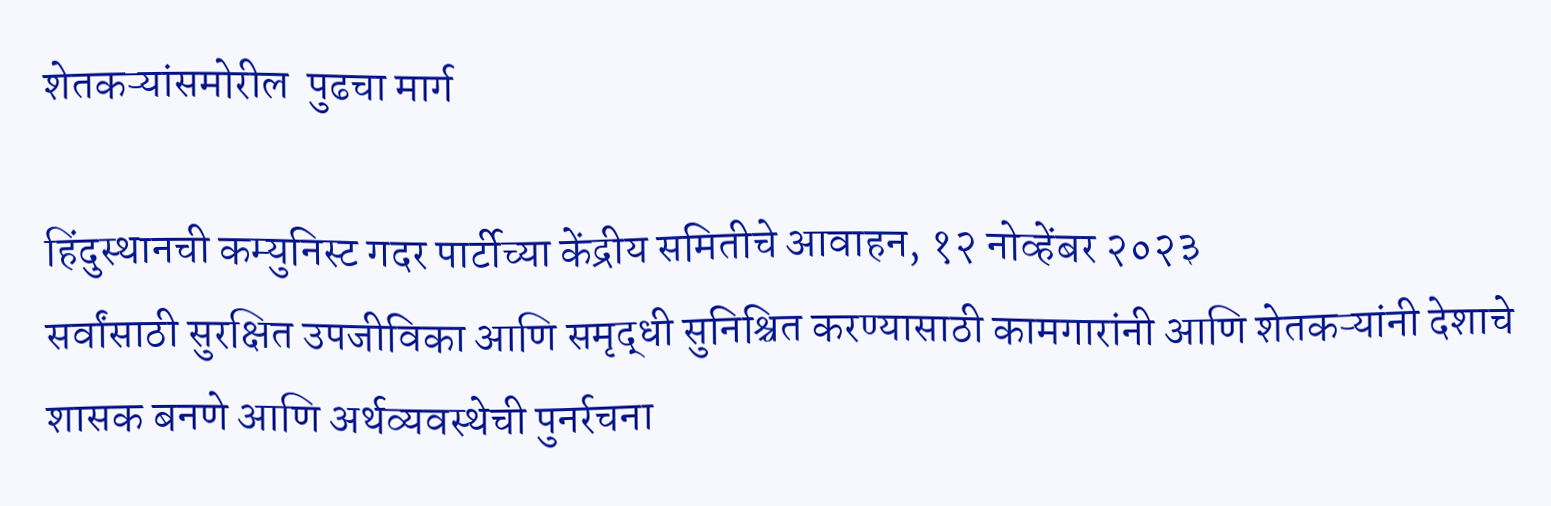शेतकऱ्यांसमोरील  पुढचा मार्ग

हिंदुस्थानची कम्युनिस्ट गदर पार्टीच्या केंद्रीय समितीचे आवाहन, १२ नोव्हेंबर २०२३
सर्वांसाठी सुरक्षित उपजीविका आणि समृद्धी सुनिश्चित करण्यासाठी कामगारांनी आणि शेतकऱ्यांनी देशाचे शासक बनणे आणि अर्थव्यवस्थेची पुनर्रचना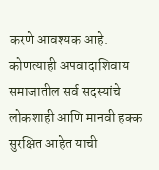करणे आवश्यक आहे. कोणत्याही अपवादाशिवाय समाजातील सर्व सदस्यांचे लोकशाही आणि मानवी हक्क सुरक्षित आहेत याची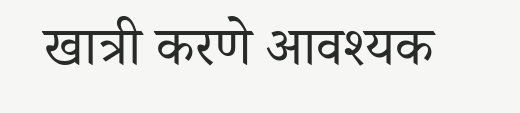खात्री करणे आवश्यक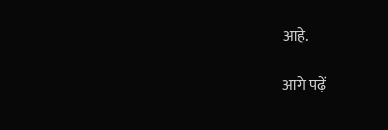आहे.

आगे पढ़ें